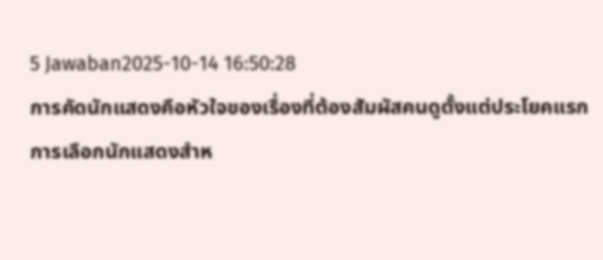5 Jawaban2025-10-14 16:50:28
การคัดนักแสดงคือหัวใจของเรื่องที่ต้องสัมผัสคนดูตั้งแต่ประโยคแรก
การเลือกนักแสดงสำห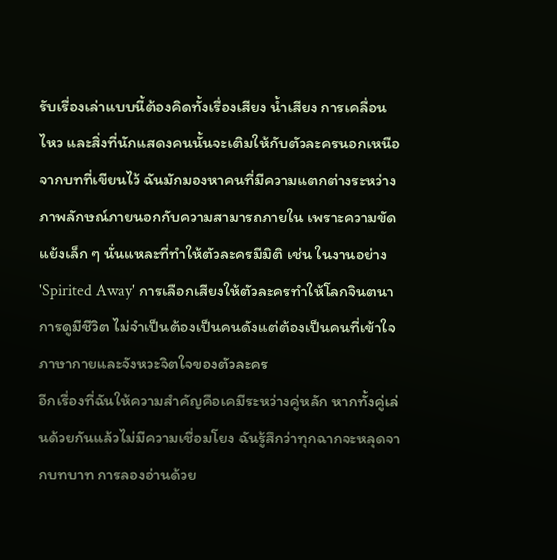รับเรื่องเล่าแบบนี้ต้องคิดทั้งเรื่องเสียง น้ำเสียง การเคลื่อนไหว และสิ่งที่นักแสดงคนนั้นจะเติมให้กับตัวละครนอกเหนือจากบทที่เขียนไว้ ฉันมักมองหาคนที่มีความแตกต่างระหว่างภาพลักษณ์ภายนอกกับความสามารถภายใน เพราะความขัดแย้งเล็ก ๆ นั่นแหละที่ทำให้ตัวละครมีมิติ เช่น ในงานอย่าง 'Spirited Away' การเลือกเสียงให้ตัวละครทำให้โลกจินตนาการดูมีชีวิต ไม่จำเป็นต้องเป็นคนดังแต่ต้องเป็นคนที่เข้าใจภาษากายและจังหวะจิตใจของตัวละคร
อีกเรื่องที่ฉันให้ความสำคัญคือเคมีระหว่างคู่หลัก หากทั้งคู่เล่นด้วยกันแล้วไม่มีความเชื่อมโยง ฉันรู้สึกว่าทุกฉากจะหลุดจากบทบาท การลองอ่านด้วย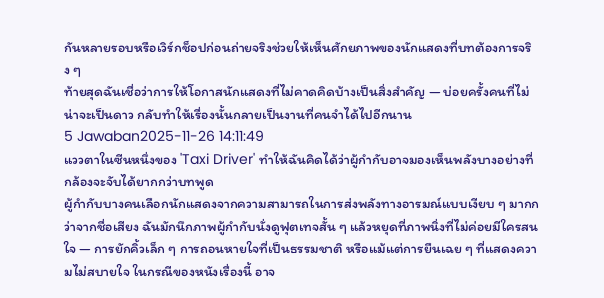กันหลายรอบหรือเวิร์กช็อปก่อนถ่ายจริงช่วยให้เห็นศักยภาพของนักแสดงที่บทต้องการจริง ๆ
ท้ายสุดฉันเชื่อว่าการให้โอกาสนักแสดงที่ไม่คาดคิดบ้างเป็นสิ่งสำคัญ — บ่อยครั้งคนที่ไม่น่าจะเป็นดาว กลับทำให้เรื่องนั้นกลายเป็นงานที่คนจำได้ไปอีกนาน
5 Jawaban2025-11-26 14:11:49
แววตาในซีนหนึ่งของ 'Taxi Driver' ทำให้ฉันคิดได้ว่าผู้กำกับอาจมองเห็นพลังบางอย่างที่กล้องจะจับได้ยากกว่าบทพูด
ผู้กำกับบางคนเลือกนักแสดงจากความสามารถในการส่งพลังทางอารมณ์แบบเงียบ ๆ มากกว่าจากชื่อเสียง ฉันมักนึกภาพผู้กำกับนั่งดูฟุตเทจสั้น ๆ แล้วหยุดที่ภาพนิ่งที่ไม่ค่อยมีใครสนใจ — การยักคิ้วเล็ก ๆ การถอนหายใจที่เป็นธรรมชาติ หรือแม้แต่การยืนเฉย ๆ ที่แสดงความไม่สบายใจ ในกรณีของหนังเรื่องนี้ อาจ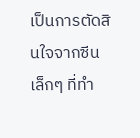เป็นการตัดสินใจจากซีนเล็กๆ ที่ทำ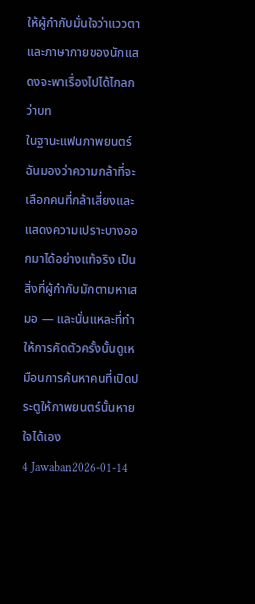ให้ผู้กำกับมั่นใจว่าแววตาและภาษากายของนักแสดงจะพาเรื่องไปได้ไกลกว่าบท
ในฐานะแฟนภาพยนตร์ ฉันมองว่าความกล้าที่จะเลือกคนที่กล้าเสี่ยงและแสดงความเปราะบางออกมาได้อย่างแท้จริง เป็นสิ่งที่ผู้กำกับมักตามหาเสมอ — และนั่นแหละที่ทำให้การคัดตัวครั้งนั้นดูเหมือนการค้นหาคนที่เปิดประตูให้ภาพยนตร์นั้นหายใจได้เอง
4 Jawaban2026-01-14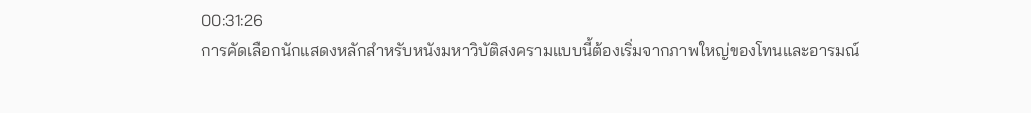00:31:26
การคัดเลือกนักแสดงหลักสำหรับหนังมหาวิบัติสงครามแบบนี้ต้องเริ่มจากภาพใหญ่ของโทนและอารมณ์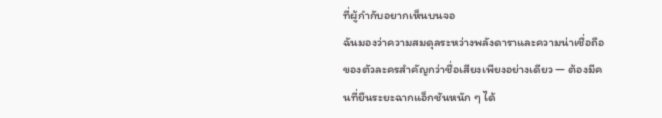ที่ผู้กำกับอยากเห็นบนจอ
ฉันมองว่าความสมดุลระหว่างพลังดาราและความน่าเชื่อถือของตัวละครสำคัญกว่าชื่อเสียงเพียงอย่างเดียว — ต้องมีคนที่ยืนระยะฉากแอ็กชันหนัก ๆ ได้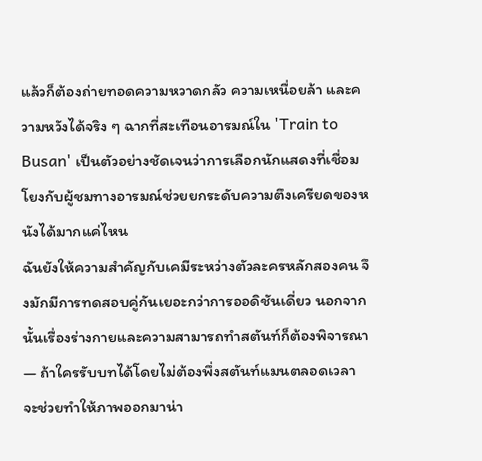แล้วก็ต้องถ่ายทอดความหวาดกลัว ความเหนื่อยล้า และความหวังได้จริง ๆ ฉากที่สะเทือนอารมณ์ใน 'Train to Busan' เป็นตัวอย่างชัดเจนว่าการเลือกนักแสดงที่เชื่อมโยงกับผู้ชมทางอารมณ์ช่วยยกระดับความตึงเครียดของหนังได้มากแค่ไหน
ฉันยังให้ความสำคัญกับเคมีระหว่างตัวละครหลักสองคน จึงมักมีการทดสอบคู่กันเยอะกว่าการออดิชันเดี่ยว นอกจากนั้นเรื่องร่างกายและความสามารถทำสตันท์ก็ต้องพิจารณา — ถ้าใครรับบทได้โดยไม่ต้องพึ่งสตันท์แมนตลอดเวลา จะช่วยทำให้ภาพออกมาน่า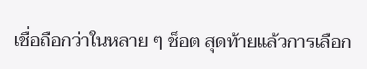เชื่อถือกว่าในหลาย ๆ ช็อต สุดท้ายแล้วการเลือก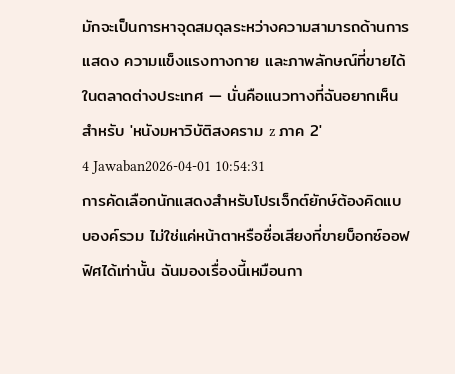มักจะเป็นการหาจุดสมดุลระหว่างความสามารถด้านการแสดง ความแข็งแรงทางกาย และภาพลักษณ์ที่ขายได้ในตลาดต่างประเทศ — นั่นคือแนวทางที่ฉันอยากเห็นสำหรับ 'หนังมหาวิบัติสงคราม z ภาค 2'
4 Jawaban2026-04-01 10:54:31
การคัดเลือกนักแสดงสำหรับโปรเจ็กต์ยักษ์ต้องคิดแบบองค์รวม ไม่ใช่แค่หน้าตาหรือชื่อเสียงที่ขายบ็อกซ์ออฟฟิศได้เท่านั้น ฉันมองเรื่องนี้เหมือนกา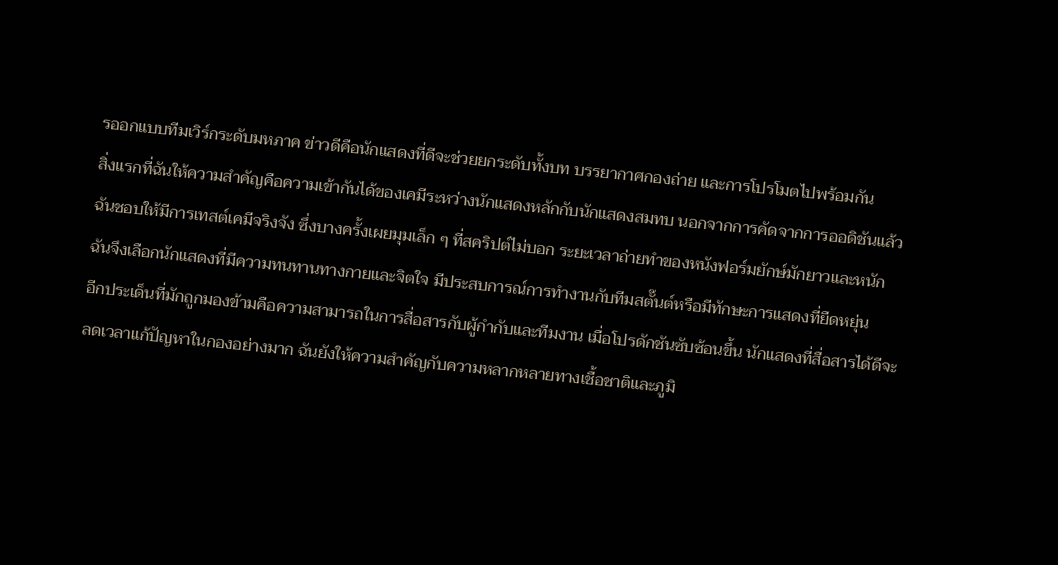รออกแบบทีมเวิร์กระดับมหภาค ข่าวดีคือนักแสดงที่ดีจะช่วยยกระดับทั้งบท บรรยากาศกองถ่าย และการโปรโมตไปพร้อมกัน
สิ่งแรกที่ฉันให้ความสำคัญคือความเข้ากันได้ของเคมีระหว่างนักแสดงหลักกับนักแสดงสมทบ นอกจากการคัดจากการออดิชันแล้ว ฉันชอบให้มีการเทสต์เคมีจริงจัง ซึ่งบางครั้งเผยมุมเล็ก ๆ ที่สคริปต์ไม่บอก ระยะเวลาถ่ายทำของหนังฟอร์มยักษ์มักยาวและหนัก ฉันจึงเลือกนักแสดงที่มีความทนทานทางกายและจิตใจ มีประสบการณ์การทำงานกับทีมสตั๊นต์หรือมีทักษะการแสดงที่ยืดหยุ่น
อีกประเด็นที่มักถูกมองข้ามคือความสามารถในการสื่อสารกับผู้กำกับและทีมงาน เมื่อโปรดักชันซับซ้อนขึ้น นักแสดงที่สื่อสารได้ดีจะลดเวลาแก้ปัญหาในกองอย่างมาก ฉันยังให้ความสำคัญกับความหลากหลายทางเชื้อชาติและภูมิ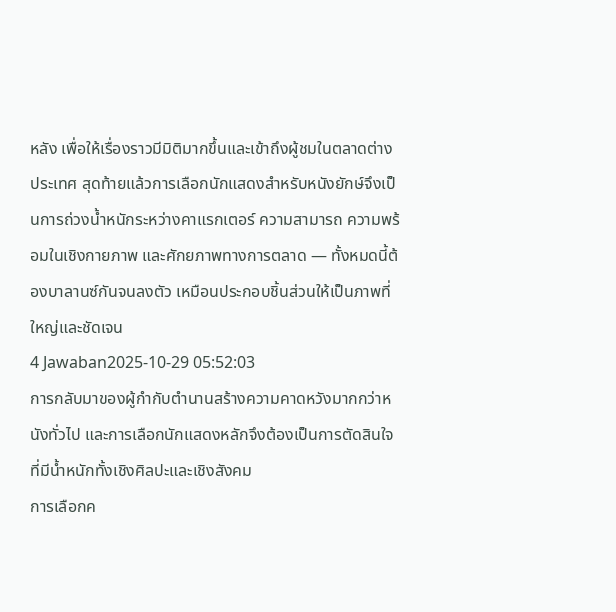หลัง เพื่อให้เรื่องราวมีมิติมากขึ้นและเข้าถึงผู้ชมในตลาดต่างประเทศ สุดท้ายแล้วการเลือกนักแสดงสำหรับหนังยักษ์จึงเป็นการถ่วงน้ำหนักระหว่างคาแรกเตอร์ ความสามารถ ความพร้อมในเชิงกายภาพ และศักยภาพทางการตลาด — ทั้งหมดนี้ต้องบาลานซ์กันจนลงตัว เหมือนประกอบชิ้นส่วนให้เป็นภาพที่ใหญ่และชัดเจน
4 Jawaban2025-10-29 05:52:03
การกลับมาของผู้กำกับตำนานสร้างความคาดหวังมากกว่าหนังทั่วไป และการเลือกนักแสดงหลักจึงต้องเป็นการตัดสินใจที่มีน้ำหนักทั้งเชิงศิลปะและเชิงสังคม
การเลือกค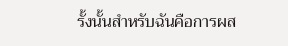รั้งนั้นสำหรับฉันคือการผส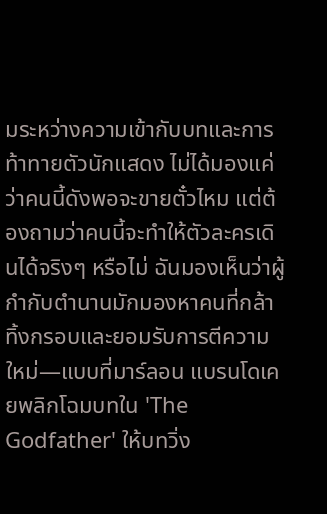มระหว่างความเข้ากับบทและการท้าทายตัวนักแสดง ไม่ได้มองแค่ว่าคนนี้ดังพอจะขายตั๋วไหม แต่ต้องถามว่าคนนี้จะทำให้ตัวละครเดินได้จริงๆ หรือไม่ ฉันมองเห็นว่าผู้กำกับตำนานมักมองหาคนที่กล้าทิ้งกรอบและยอมรับการตีความใหม่—แบบที่มาร์ลอน แบรนโดเคยพลิกโฉมบทใน 'The Godfather' ให้บทวิ่ง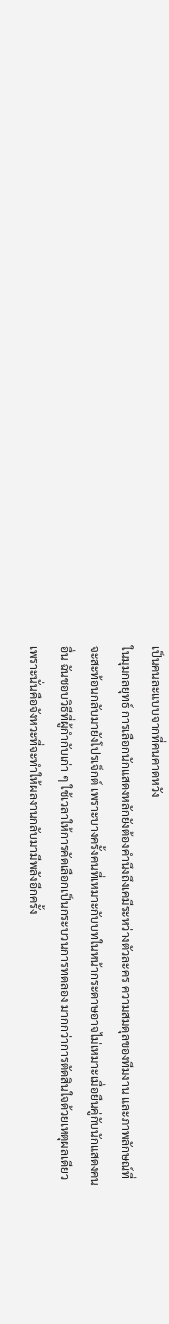เป็นคนละแบบจากที่คนคาดหวัง
ในมุมกลยุทธ์ การเลือกนักแสดงหลักยังต้องคำนึงถึงเคมีระหว่างตัวละคร ความสมดุลของทีมงาน และภาพลักษณ์ที่จะสะท้อนกลับมายังโปรเจ็กต์ เพราะบางครั้งคนที่เหมาะกับบทในหน้ากระดาษอาจไม่เหมาะเมื่อยืนคู่กับนักแสดงคนอื่น ฉันชอบวิธีที่ผู้กำกับเก่า ๆ ใช้เวลาให้การคัดเลือกเป็นกระบวนการทดลอง มากกว่าการตัดสินใจด้วยเหตุผลเดียว เพราะนั่นคือจังหวะที่จะทำให้ผลงานกลับมามีพลังอีกครั้ง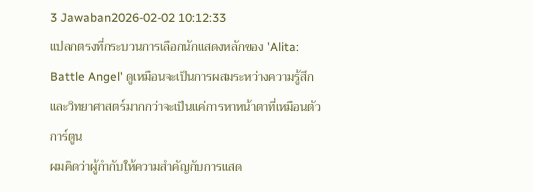3 Jawaban2026-02-02 10:12:33
แปลกตรงที่กระบวนการเลือกนักแสดงหลักของ 'Alita: Battle Angel' ดูเหมือนจะเป็นการผสมระหว่างความรู้สึกและวิทยาศาสตร์มากกว่าจะเป็นแค่การหาหน้าตาที่เหมือนตัวการ์ตูน
ผมคิดว่าผู้กำกับให้ความสำคัญกับการแสด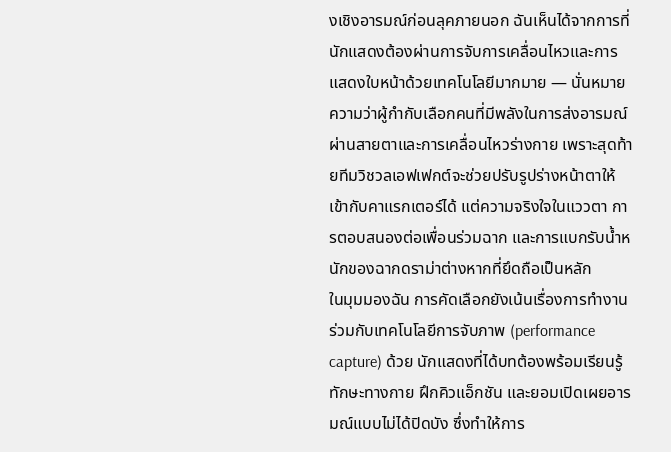งเชิงอารมณ์ก่อนลุคภายนอก ฉันเห็นได้จากการที่นักแสดงต้องผ่านการจับการเคลื่อนไหวและการแสดงใบหน้าด้วยเทคโนโลยีมากมาย — นั่นหมายความว่าผู้กำกับเลือกคนที่มีพลังในการส่งอารมณ์ผ่านสายตาและการเคลื่อนไหวร่างกาย เพราะสุดท้ายทีมวิชวลเอฟเฟกต์จะช่วยปรับรูปร่างหน้าตาให้เข้ากับคาแรกเตอร์ได้ แต่ความจริงใจในแววตา การตอบสนองต่อเพื่อนร่วมฉาก และการแบกรับน้ำหนักของฉากดราม่าต่างหากที่ยึดถือเป็นหลัก
ในมุมมองฉัน การคัดเลือกยังเน้นเรื่องการทำงานร่วมกับเทคโนโลยีการจับภาพ (performance capture) ด้วย นักแสดงที่ได้บทต้องพร้อมเรียนรู้ทักษะทางกาย ฝึกคิวแอ็กชัน และยอมเปิดเผยอารมณ์แบบไม่ได้ปิดบัง ซึ่งทำให้การ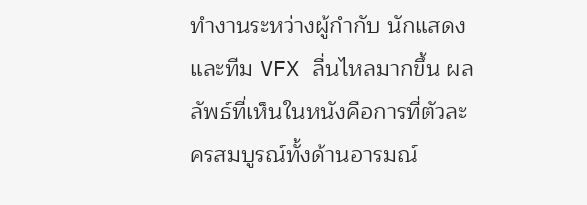ทำงานระหว่างผู้กำกับ นักแสดง และทีม VFX ลื่นไหลมากขึ้น ผลลัพธ์ที่เห็นในหนังคือการที่ตัวละครสมบูรณ์ทั้งด้านอารมณ์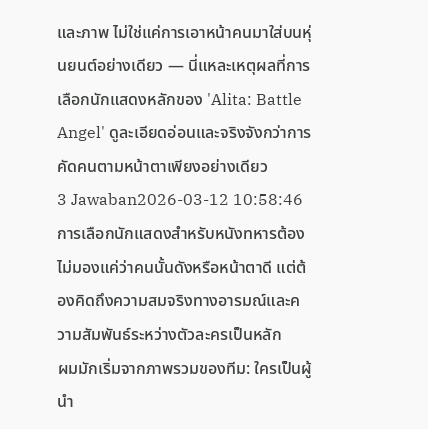และภาพ ไม่ใช่แค่การเอาหน้าคนมาใส่บนหุ่นยนต์อย่างเดียว — นี่แหละเหตุผลที่การเลือกนักแสดงหลักของ 'Alita: Battle Angel' ดูละเอียดอ่อนและจริงจังกว่าการคัดคนตามหน้าตาเพียงอย่างเดียว
3 Jawaban2026-03-12 10:58:46
การเลือกนักแสดงสำหรับหนังทหารต้องไม่มองแค่ว่าคนนั้นดังหรือหน้าตาดี แต่ต้องคิดถึงความสมจริงทางอารมณ์และความสัมพันธ์ระหว่างตัวละครเป็นหลัก
ผมมักเริ่มจากภาพรวมของทีม: ใครเป็นผู้นำ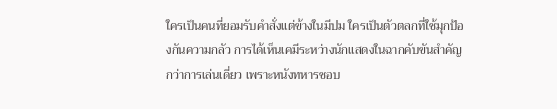ใครเป็นคนที่ยอมรับคำสั่งแต่ข้างในมีปม ใครเป็นตัวตลกที่ใช้มุกป้องกันความกลัว การได้เห็นเคมีระหว่างนักแสดงในฉากคับขันสำคัญกว่าการเล่นเดี่ยว เพราะหนังทหารชอบ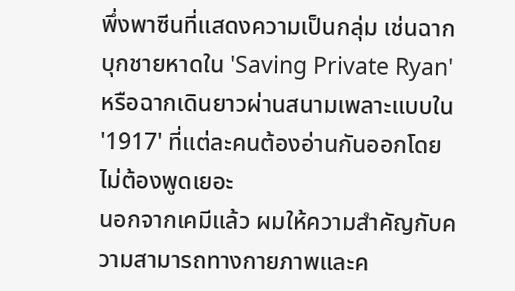พึ่งพาซีนที่แสดงความเป็นกลุ่ม เช่นฉากบุกชายหาดใน 'Saving Private Ryan' หรือฉากเดินยาวผ่านสนามเพลาะแบบใน '1917' ที่แต่ละคนต้องอ่านกันออกโดยไม่ต้องพูดเยอะ
นอกจากเคมีแล้ว ผมให้ความสำคัญกับความสามารถทางกายภาพและค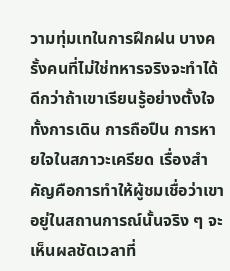วามทุ่มเทในการฝึกฝน บางครั้งคนที่ไม่ใช่ทหารจริงจะทำได้ดีกว่าถ้าเขาเรียนรู้อย่างตั้งใจ ทั้งการเดิน การถือปืน การหายใจในสภาวะเครียด เรื่องสำคัญคือการทำให้ผู้ชมเชื่อว่าเขาอยู่ในสถานการณ์นั้นจริง ๆ จะเห็นผลชัดเวลาที่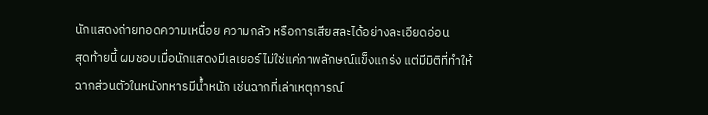นักแสดงถ่ายทอดความเหนื่อย ความกลัว หรือการเสียสละได้อย่างละเอียดอ่อน
สุดท้ายนี้ ผมชอบเมื่อนักแสดงมีเลเยอร์ ไม่ใช่แค่ภาพลักษณ์แข็งแกร่ง แต่มีมิติที่ทำให้ฉากส่วนตัวในหนังทหารมีน้ำหนัก เช่นฉากที่เล่าเหตุการณ์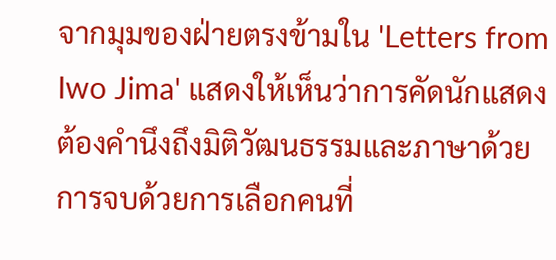จากมุมของฝ่ายตรงข้ามใน 'Letters from Iwo Jima' แสดงให้เห็นว่าการคัดนักแสดงต้องคำนึงถึงมิติวัฒนธรรมและภาษาด้วย การจบด้วยการเลือกคนที่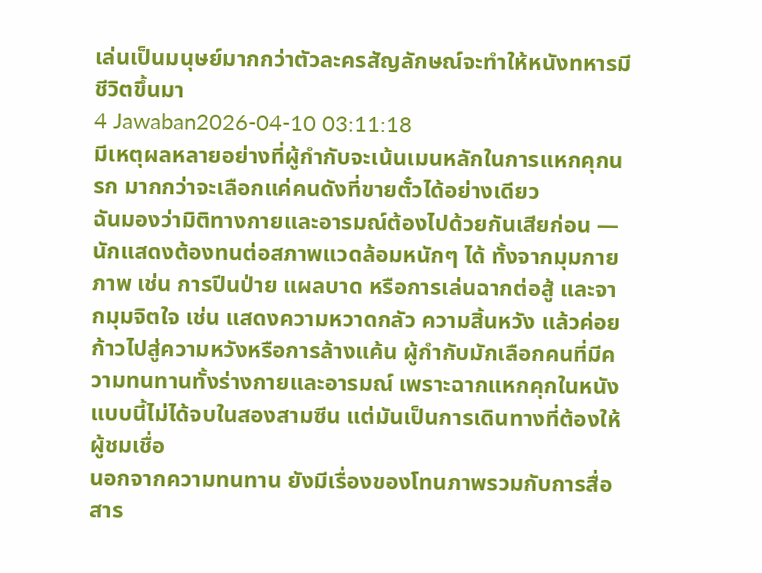เล่นเป็นมนุษย์มากกว่าตัวละครสัญลักษณ์จะทำให้หนังทหารมีชีวิตขึ้นมา
4 Jawaban2026-04-10 03:11:18
มีเหตุผลหลายอย่างที่ผู้กำกับจะเน้นเมนหลักในการแหกคุกนรก มากกว่าจะเลือกแค่คนดังที่ขายตั๋วได้อย่างเดียว
ฉันมองว่ามิติทางกายและอารมณ์ต้องไปด้วยกันเสียก่อน — นักแสดงต้องทนต่อสภาพแวดล้อมหนักๆ ได้ ทั้งจากมุมกายภาพ เช่น การปีนป่าย แผลบาด หรือการเล่นฉากต่อสู้ และจากมุมจิตใจ เช่น แสดงความหวาดกลัว ความสิ้นหวัง แล้วค่อยก้าวไปสู่ความหวังหรือการล้างแค้น ผู้กำกับมักเลือกคนที่มีความทนทานทั้งร่างกายและอารมณ์ เพราะฉากแหกคุกในหนังแบบนี้ไม่ได้จบในสองสามซีน แต่มันเป็นการเดินทางที่ต้องให้ผู้ชมเชื่อ
นอกจากความทนทาน ยังมีเรื่องของโทนภาพรวมกับการสื่อสาร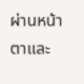ผ่านหน้าตาและ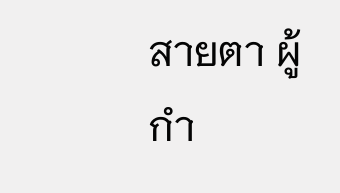สายตา ผู้กำ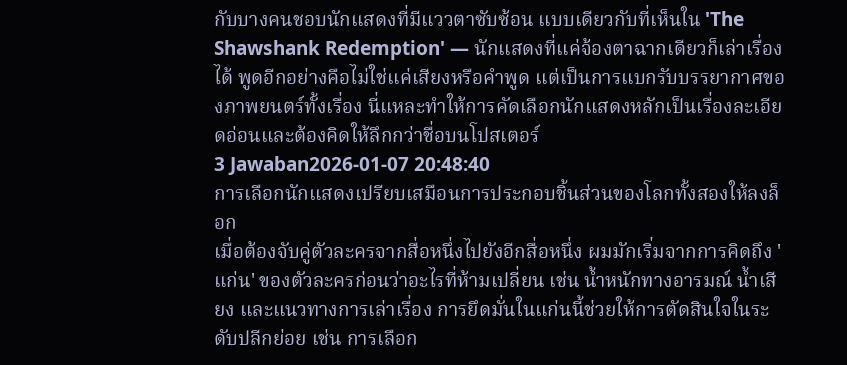กับบางคนชอบนักแสดงที่มีแววตาซับซ้อน แบบเดียวกับที่เห็นใน 'The Shawshank Redemption' — นักแสดงที่แค่จ้องตาฉากเดียวก็เล่าเรื่องได้ พูดอีกอย่างคือไม่ใช่แค่เสียงหรือคำพูด แต่เป็นการแบกรับบรรยากาศของภาพยนตร์ทั้งเรื่อง นี่แหละทำให้การคัดเลือกนักแสดงหลักเป็นเรื่องละเอียดอ่อนและต้องคิดให้ลึกกว่าชื่อบนโปสเตอร์
3 Jawaban2026-01-07 20:48:40
การเลือกนักแสดงเปรียบเสมือนการประกอบชิ้นส่วนของโลกทั้งสองให้ลงล็อก
เมื่อต้องจับคู่ตัวละครจากสื่อหนึ่งไปยังอีกสื่อหนึ่ง ผมมักเริ่มจากการคิดถึง 'แก่น' ของตัวละครก่อนว่าอะไรที่ห้ามเปลี่ยน เช่น น้ำหนักทางอารมณ์ น้ำเสียง และแนวทางการเล่าเรื่อง การยึดมั่นในแก่นนี้ช่วยให้การตัดสินใจในระดับปลีกย่อย เช่น การเลือก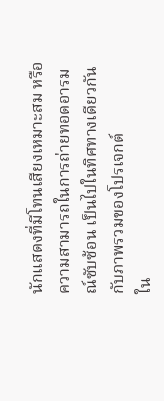นักแสดงที่มีโทนเสียงเหมาะสม หรือความสามารถในการถ่ายทอดอารมณ์ซับซ้อน เป็นไปในทิศทางเดียวกันกับภาพรวมของโปรเจกต์
ใน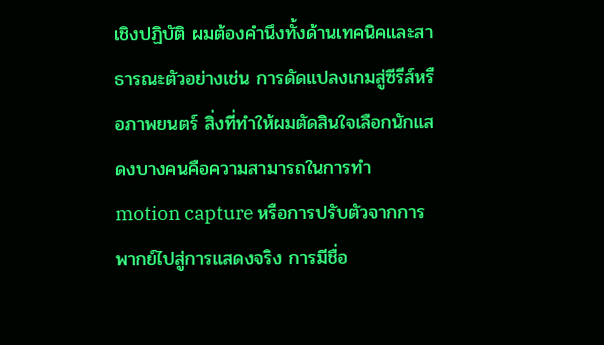เชิงปฏิบัติ ผมต้องคำนึงทั้งด้านเทคนิคและสาธารณะตัวอย่างเช่น การดัดแปลงเกมสู่ซีรีส์หรือภาพยนตร์ สิ่งที่ทำให้ผมตัดสินใจเลือกนักแสดงบางคนคือความสามารถในการทำ motion capture หรือการปรับตัวจากการพากย์ไปสู่การแสดงจริง การมีชื่อ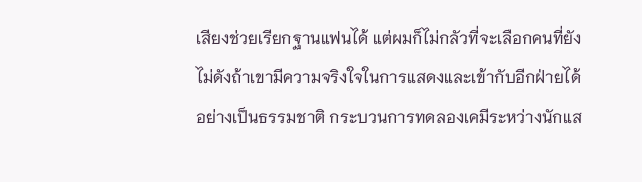เสียงช่วยเรียกฐานแฟนได้ แต่ผมก็ไม่กลัวที่จะเลือกคนที่ยังไม่ดังถ้าเขามีความจริงใจในการแสดงและเข้ากับอีกฝ่ายได้อย่างเป็นธรรมชาติ กระบวนการทดลองเคมีระหว่างนักแส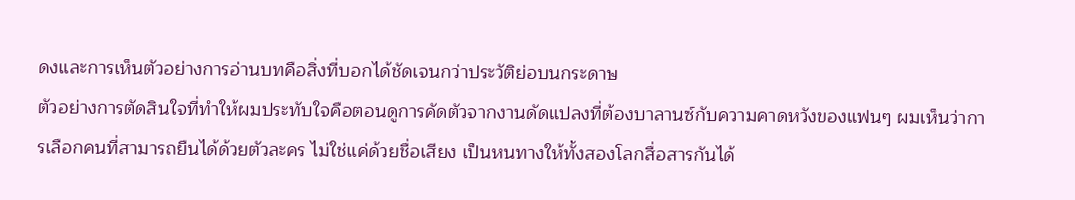ดงและการเห็นตัวอย่างการอ่านบทคือสิ่งที่บอกได้ชัดเจนกว่าประวัติย่อบนกระดาษ
ตัวอย่างการตัดสินใจที่ทำให้ผมประทับใจคือตอนดูการคัดตัวจากงานดัดแปลงที่ต้องบาลานซ์กับความคาดหวังของแฟนๆ ผมเห็นว่าการเลือกคนที่สามารถยืนได้ด้วยตัวละคร ไม่ใช่แค่ด้วยชื่อเสียง เป็นหนทางให้ทั้งสองโลกสื่อสารกันได้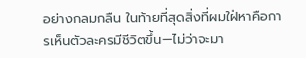อย่างกลมกลืน ในท้ายที่สุดสิ่งที่ผมใฝ่หาคือการเห็นตัวละครมีชีวิตขึ้น—ไม่ว่าจะมา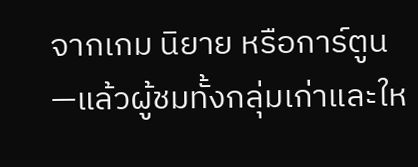จากเกม นิยาย หรือการ์ตูน—แล้วผู้ชมทั้งกลุ่มเก่าและให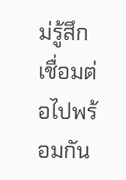ม่รู้สึกเชื่อมต่อไปพร้อมกัน